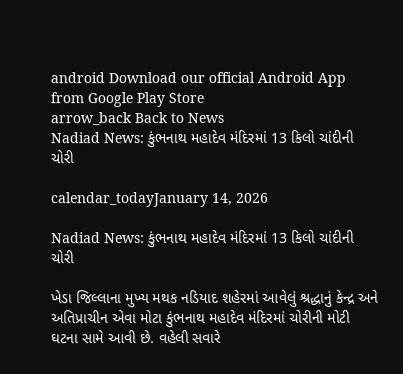android Download our official Android App from Google Play Store
arrow_back Back to News
Nadiad News: કુંભનાથ મહાદેવ મંદિરમાં 13 કિલો ચાંદીની ચોરી

calendar_todayJanuary 14, 2026

Nadiad News: કુંભનાથ મહાદેવ મંદિરમાં 13 કિલો ચાંદીની ચોરી

ખેડા જિલ્લાના મુખ્ય મથક નડિયાદ શહેરમાં આવેલું શ્રદ્ધાનું કેન્દ્ર અને અતિપ્રાચીન એવા મોટા કુંભનાથ મહાદેવ મંદિરમાં ચોરીની મોટી ઘટના સામે આવી છે. વહેલી સવારે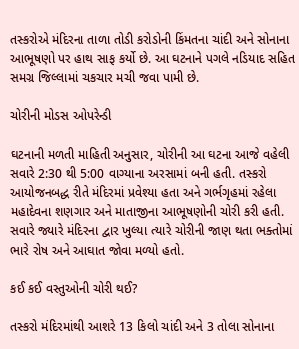તસ્કરોએ મંદિરના તાળા તોડી કરોડોની કિંમતના ચાંદી અને સોનાના આભૂષણો પર હાથ સાફ કર્યો છે. આ ઘટનાને પગલે નડિયાદ સહિત સમગ્ર જિલ્લામાં ચકચાર મચી જવા પામી છે.

ચોરીની મોડસ ઓપરેન્ડી

ઘટનાની મળતી માહિતી અનુસાર, ચોરીની આ ઘટના આજે વહેલી સવારે 2:30 થી 5:00 વાગ્યાના અરસામાં બની હતી. તસ્કરો આયોજનબદ્ધ રીતે મંદિરમાં પ્રવેશ્યા હતા અને ગર્ભગૃહમાં રહેલા મહાદેવના શણગાર અને માતાજીના આભૂષણોની ચોરી કરી હતી. સવારે જ્યારે મંદિરના દ્વાર ખુલ્યા ત્યારે ચોરીની જાણ થતા ભક્તોમાં ભારે રોષ અને આઘાત જોવા મળ્યો હતો.

કઈ કઈ વસ્તુઓની ચોરી થઈ?

તસ્કરો મંદિરમાંથી આશરે 13 કિલો ચાંદી અને 3 તોલા સોનાના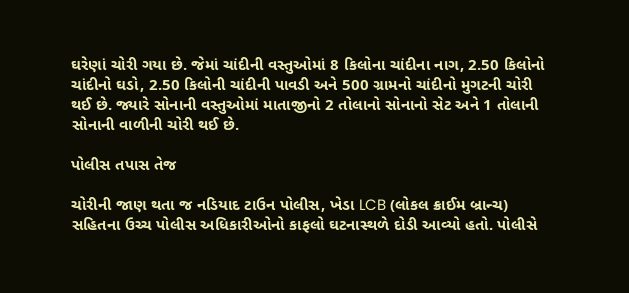ઘરેણાં ચોરી ગયા છે. જેમાં ચાંદીની વસ્તુઓમાં 8 કિલોના ચાંદીના નાગ, 2.50 કિલોનો ચાંદીનો ઘડો, 2.50 કિલોની ચાંદીની પાવડી અને 500 ગ્રામનો ચાંદીનો મુગટની ચોરી થઈ છે. જ્યારે સોનાની વસ્તુઓમાં માતાજીનો 2 તોલાનો સોનાનો સેટ અને 1 તોલાની સોનાની વાળીની ચોરી થઈ છે.

પોલીસ તપાસ તેજ

ચોરીની જાણ થતા જ નડિયાદ ટાઉન પોલીસ, ખેડા LCB (લોકલ ક્રાઈમ બ્રાન્ચ) સહિતના ઉચ્ચ પોલીસ અધિકારીઓનો કાફલો ઘટનાસ્થળે દોડી આવ્યો હતો. પોલીસે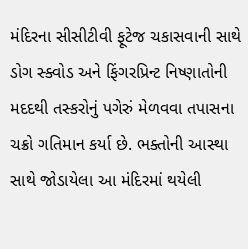મંદિરના સીસીટીવી ફૂટેજ ચકાસવાની સાથે ડોગ સ્ક્વોડ અને ફિંગરપ્રિન્ટ નિષ્ણાતોની મદદથી તસ્કરોનું પગેરું મેળવવા તપાસના ચક્રો ગતિમાન કર્યા છે. ભક્તોની આસ્થા સાથે જોડાયેલા આ મંદિરમાં થયેલી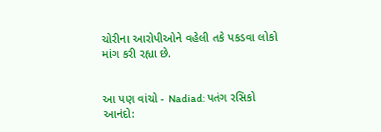ચોરીના આરોપીઓને વહેલી તકે પકડવા લોકો માંગ કરી રહ્યા છે.


આ પણ વાંચો - Nadiad: પતંગ રસિકો આનંદો: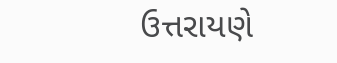ઉત્તરાયણે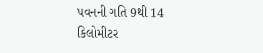પવનની ગતિ 9થી 14 કિલોમીટર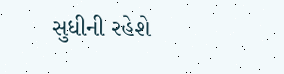સુધીની રહેશે